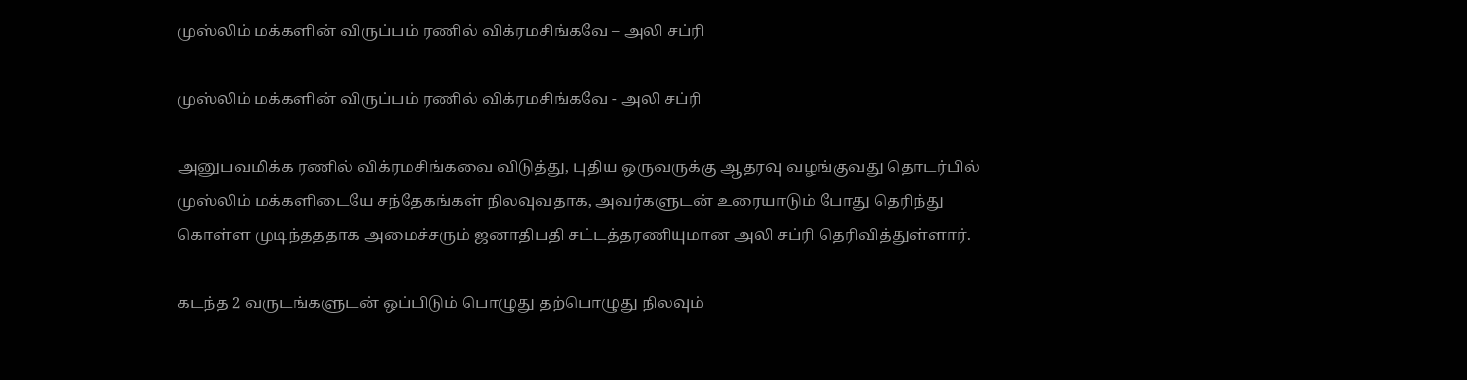முஸ்லிம் மக்களின் விருப்பம் ரணில் விக்ரமசிங்கவே – அலி சப்ரி

முஸ்லிம் மக்களின் விருப்பம் ரணில் விக்ரமசிங்கவே - அலி சப்ரி

அனுபவமிக்க ரணில் விக்ரமசிங்கவை விடுத்து, புதிய ஒருவருக்கு ஆதரவு வழங்குவது தொடர்பில் முஸ்லிம் மக்களிடையே சந்தேகங்கள் நிலவுவதாக, அவர்களுடன் உரையாடும் போது தெரிந்து கொள்ள முடிந்தததாக அமைச்சரும் ஜனாதிபதி சட்டத்தரணியுமான அலி சப்ரி தெரிவித்துள்ளார்.

கடந்த 2 வருடங்களுடன் ஒப்பிடும் பொழுது தற்பொழுது நிலவும்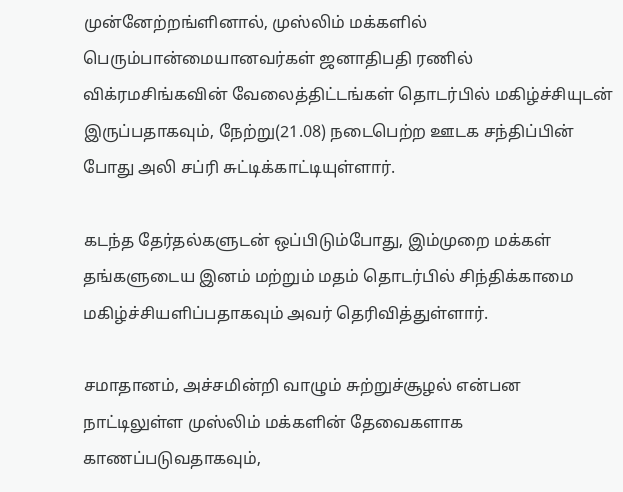முன்னேற்றங்ளினால், முஸ்லிம் மக்களில் பெரும்பான்மையானவர்கள் ஜனாதிபதி ரணில் விக்ரமசிங்கவின் வேலைத்திட்டங்கள் தொடர்பில் மகிழ்ச்சியுடன் இருப்பதாகவும், நேற்று(21.08) நடைபெற்ற ஊடக சந்திப்பின் போது அலி சப்ரி சுட்டிக்காட்டியுள்ளார்.

கடந்த தேர்தல்களுடன் ஒப்பிடும்போது, இம்முறை மக்கள் தங்களுடைய இனம் மற்றும் மதம் தொடர்பில் சிந்திக்காமை மகிழ்ச்சியளிப்பதாகவும் அவர் தெரிவித்துள்ளார்.

சமாதானம், அச்சமின்றி வாழும் சுற்றுச்சூழல் என்பன நாட்டிலுள்ள முஸ்லிம் மக்களின் தேவைகளாக காணப்படுவதாகவும்,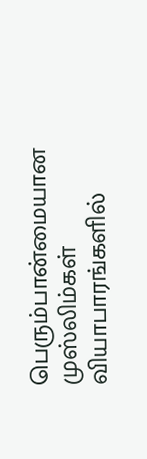பெரும்பான்மையான முஸ்லிம்கள் வியாபாரங்களில்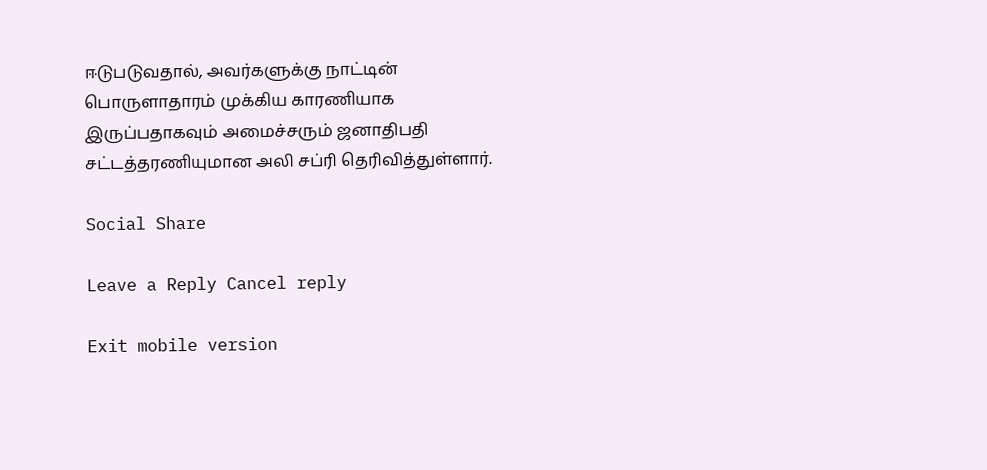ஈடுபடுவதால், அவர்களுக்கு நாட்டின் பொருளாதாரம் முக்கிய காரணியாக இருப்பதாகவும் அமைச்சரும் ஜனாதிபதி சட்டத்தரணியுமான அலி சப்ரி தெரிவித்துள்ளார்.

Social Share

Leave a Reply Cancel reply

Exit mobile version